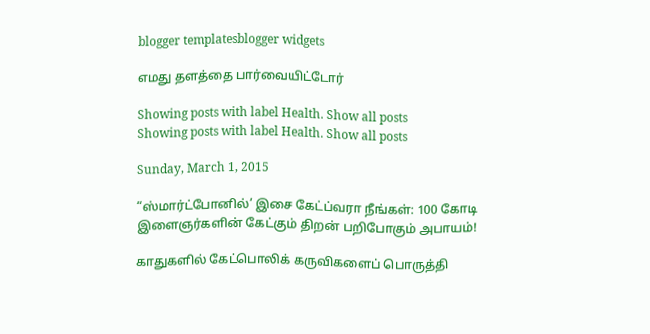blogger templatesblogger widgets

எமது தளத்தை பார்வையிட்டோர்

Showing posts with label Health. Show all posts
Showing posts with label Health. Show all posts

Sunday, March 1, 2015

“ஸ்மார்ட்போனில்’ இசை கேட்ப்வரா நீங்கள்: 100 கோடி இளைஞர்களின் கேட்கும் திறன் பறிபோகும் அபாயம்!

காதுகளில் கேட்பொலிக் கருவிகளைப் பொருத்தி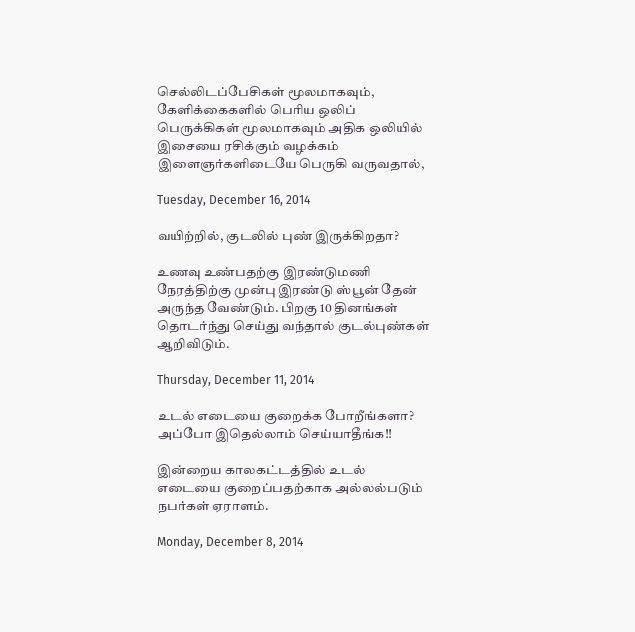செல்லிடப்பேசிகள் மூலமாகவும், கேளிக்கைகளில் பெரிய ஒலிப் பெருக்கிகள் மூலமாகவும் அதிக ஒலியில் இசையை ரசிக்கும் வழக்கம் இளைஞர்களிடையே பெருகி வருவதால்,

Tuesday, December 16, 2014

வயிற்றில், குடலில் புண் இருக்கிறதா?

உணவு உண்பதற்கு இரண்டுமணி நேரத்திற்கு முன்பு இரண்டு ஸ்பூன் தேன் அருந்த வேண்டும். பிறகு 10 தினங்கள் தொடர்ந்து செய்து வந்தால் குடல்புண்கள் ஆறிவிடும்.

Thursday, December 11, 2014

உடல் எடையை குறைக்க போறீங்களா? அப்போ இதெல்லாம் செய்யாதீங்க!!

இன்றைய காலகட்டத்தில் உடல் எடையை குறைப்பதற்காக அல்லல்படும் நபர்கள் ஏராளம்.

Monday, December 8, 2014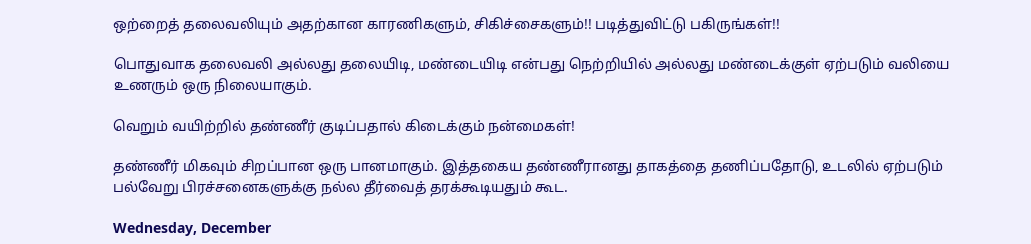ஒற்றைத் தலைவலியும் அதற்கான காரணிகளும், சிகிச்சைகளும்!! படித்துவிட்டு பகிருங்கள்!!

பொதுவாக தலைவலி அல்லது தலையிடி, மண்டையிடி என்பது நெற்றியில் அல்லது மண்டைக்குள் ஏற்படும் வலியை உணரும் ஒரு நிலையாகும்.

வெறும் வயிற்றில் தண்ணீர் குடிப்பதால் கிடைக்கும் நன்மைகள்!

தண்ணீர் மிகவும் சிறப்பான ஒரு பானமாகும். இத்தகைய தண்ணீரானது தாகத்தை தணிப்பதோடு, உடலில் ஏற்படும் பல்வேறு பிரச்சனைகளுக்கு நல்ல தீர்வைத் தரக்கூடியதும் கூட.

Wednesday, December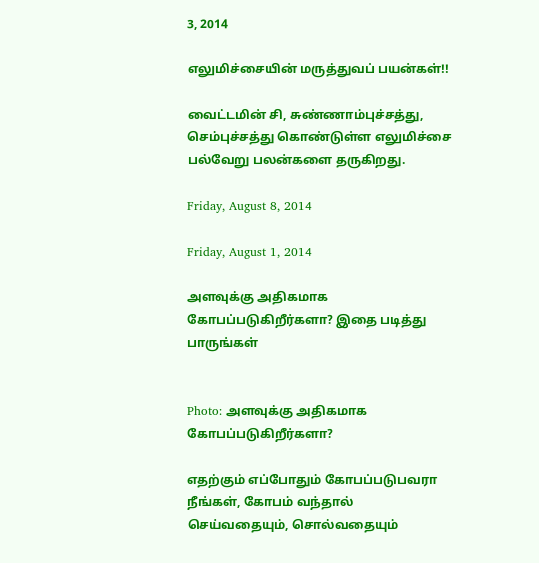3, 2014

எலுமிச்சையின் மருத்துவப் பயன்கள்!!

வைட்டமின் சி, சுண்ணாம்புச்சத்து, செம்புச்சத்து கொண்டுள்ள எலுமிச்சை பல்வேறு பலன்களை தருகிறது.

Friday, August 8, 2014

Friday, August 1, 2014

அளவுக்கு அதிகமாக கோபப்படுகிறீர்களா? இதை படித்து பாருங்கள்


Photo: அளவுக்கு அதிகமாக கோபப்படுகிறீர்களா?

எதற்கும் எப்போதும் கோபப்படுபவரா நீங்கள், கோபம் வந்தால் செய்வதையும், சொல்வதையும்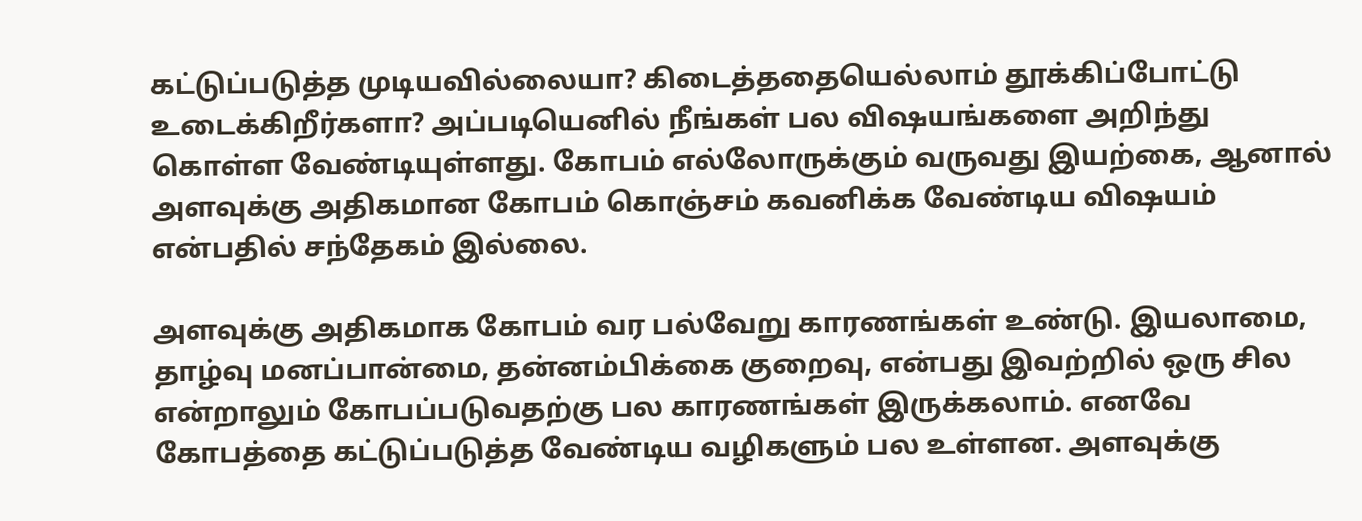கட்டுப்படுத்த முடியவில்லையா? கிடைத்ததையெல்லாம் தூக்கிப்போட்டு உடைக்கிறீர்களா? அப்படியெனில் நீங்கள் பல விஷயங்களை அறிந்து கொள்ள வேண்டியுள்ளது. கோபம் எல்லோருக்கும் வருவது இயற்கை, ஆனால் அளவுக்கு அதிகமான கோபம் கொஞ்சம் கவனிக்க வேண்டிய விஷயம் என்பதில் சந்தேகம் இல்லை.

அளவுக்கு அதிகமாக கோபம் வர பல்வேறு காரணங்கள் உண்டு. இயலாமை, தாழ்வு மனப்பான்மை, தன்னம்பிக்கை குறைவு, என்பது இவற்றில் ஒரு சில என்றாலும் கோபப்படுவதற்கு பல காரணங்கள் இருக்கலாம். எனவே கோபத்தை கட்டுப்படுத்த வேண்டிய வழிகளும் பல உள்ளன. அளவுக்கு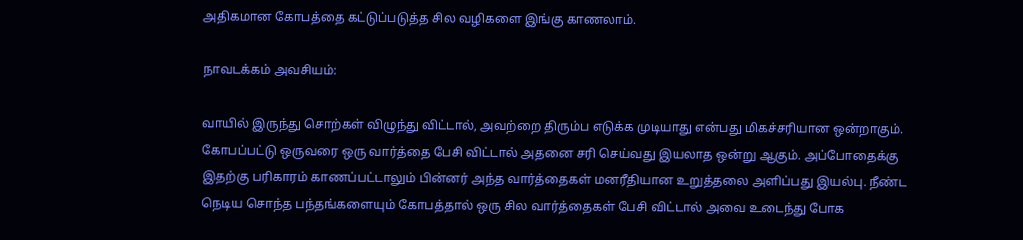அதிகமான கோபத்தை கட்டுப்படுத்த சில வழிகளை இங்கு காணலாம்.

நாவடக்கம் அவசியம்:

வாயில் இருந்து சொற்கள் விழுந்து விட்டால், அவற்றை திரும்ப எடுக்க முடியாது என்பது மிகச்சரியான ஒன்றாகும். கோபப்பட்டு ஒருவரை ஒரு வார்த்தை பேசி விட்டால் அதனை சரி செய்வது இயலாத ஒன்று ஆகும். அப்போதைக்கு இதற்கு பரிகாரம் காணப்பட்டாலும் பின்னர் அந்த வார்த்தைகள் மனரீதியான உறுத்தலை அளிப்பது இயல்பு. நீண்ட நெடிய சொந்த பந்தங்களையும் கோபத்தால் ஒரு சில வார்த்தைகள் பேசி விட்டால் அவை உடைந்து போக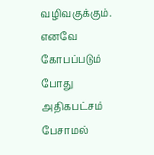வழிவகுக்கும். எனவே கோபப்படும் போது அதிகபட்சம் பேசாமல்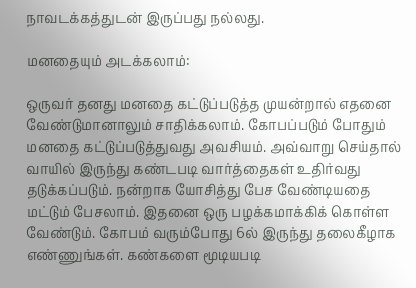நாவடக்கத்துடன் இருப்பது நல்லது.

மனதையும் அடக்கலாம்:

ஒருவர் தனது மனதை கட்டுப்படுத்த முயன்றால் எதனை வேண்டுமானாலும் சாதிக்கலாம். கோபப்படும் போதும் மனதை கட்டுப்படுத்துவது அவசியம். அவ்வாறு செய்தால் வாயில் இருந்து கண்டபடி வார்த்தைகள் உதிர்வது தடுக்கப்படும். நன்றாக யோசித்து பேச வேண்டியதை மட்டும் பேசலாம். இதனை ஒரு பழக்கமாக்கிக் கொள்ள வேண்டும். கோபம் வரும்போது 6ல் இருந்து தலைகீழாக எண்ணுங்கள். கண்களை மூடியபடி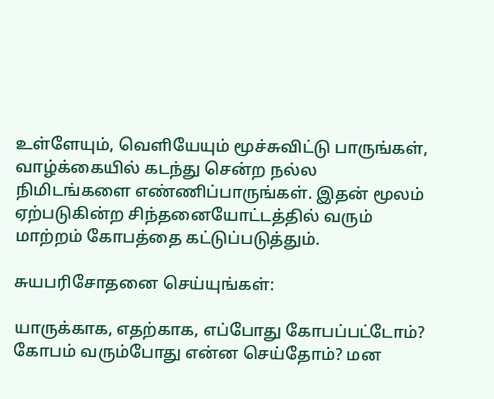உள்ளேயும், வெளியேயும் மூச்சுவிட்டு பாருங்கள், வாழ்க்கையில் கடந்து சென்ற நல்ல நிமிடங்களை எண்ணிப்பாருங்கள். இதன் மூலம் ஏற்படுகின்ற சிந்தனையோட்டத்தில் வரும் மாற்றம் கோபத்தை கட்டுப்படுத்தும்.

சுயபரிசோதனை செய்யுங்கள்:

யாருக்காக, எதற்காக, எப்போது கோபப்பட்டோம்? கோபம் வரும்போது என்ன செய்தோம்? மன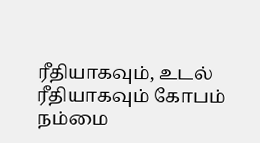ரீதியாகவும், உடல் ரீதியாகவும் கோபம் நம்மை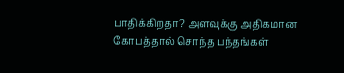பாதிக்கிறதா? அளவுக்கு அதிகமான கோபத்தால் சொந்த பந்தங்கள்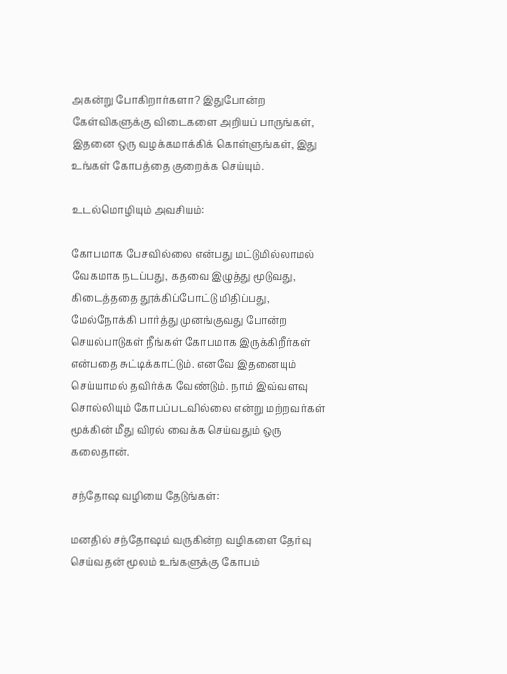அகன்று போகிறார்களா? இதுபோன்ற கேள்விகளுக்கு விடைகளை அறியப் பாருங்கள், இதனை ஒரு வழக்கமாக்கிக் கொள்ளுங்கள், இது உங்கள் கோபத்தை குறைக்க செய்யும்.

உடல்மொழியும் அவசியம்:

கோபமாக பேசவில்லை என்பது மட்டுமில்லாமல் வேகமாக நடப்பது, கதவை இழுத்து மூடுவது, கிடைத்ததை தூக்கிப்போட்டு மிதிப்பது, மேல்நோக்கி பார்த்து முனங்குவது போன்ற செயல்பாடுகள் நீங்கள் கோபமாக இருக்கிறீர்கள் என்பதை சுட்டிக்காட்டும். எனவே இதனையும் செய்யாமல் தவிர்க்க வேண்டும். நாம் இவ்வளவு சொல்லியும் கோபப்படவில்லை என்று மற்றவர்கள் மூக்கின் மீது விரல் வைக்க செய்வதும் ஒரு கலைதான்.

சந்தோஷ வழியை தேடுங்கள்:

மனதில் சந்தோஷம் வருகின்ற வழிகளை தேர்வு செய்வதன் மூலம் உங்களுக்கு கோபம்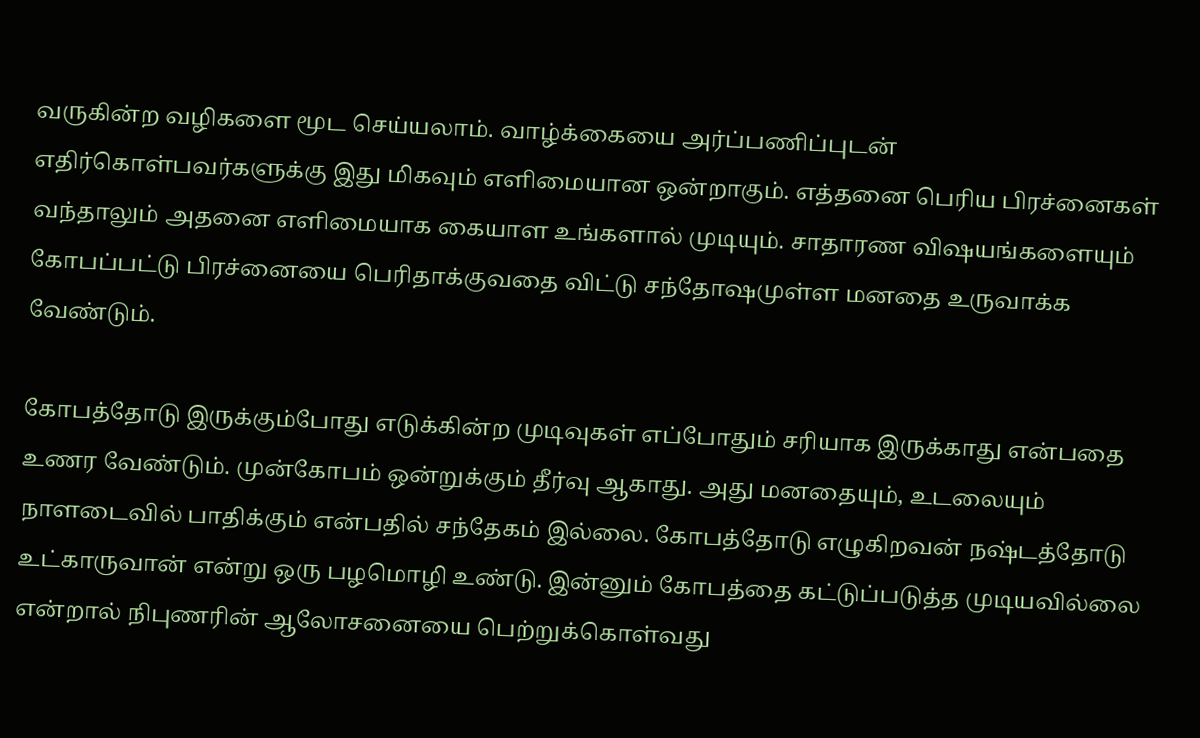வருகின்ற வழிகளை மூட செய்யலாம். வாழ்க்கையை அர்ப்பணிப்புடன் எதிர்கொள்பவர்களுக்கு இது மிகவும் எளிமையான ஒன்றாகும். எத்தனை பெரிய பிரச்னைகள் வந்தாலும் அதனை எளிமையாக கையாள உங்களால் முடியும். சாதாரண விஷயங்களையும் கோபப்பட்டு பிரச்னையை பெரிதாக்குவதை விட்டு சந்தோஷமுள்ள மனதை உருவாக்க வேண்டும்.

கோபத்தோடு இருக்கும்போது எடுக்கின்ற முடிவுகள் எப்போதும் சரியாக இருக்காது என்பதை உணர வேண்டும். முன்கோபம் ஒன்றுக்கும் தீர்வு ஆகாது. அது மனதையும், உடலையும் நாளடைவில் பாதிக்கும் என்பதில் சந்தேகம் இல்லை. கோபத்தோடு எழுகிறவன் நஷ்டத்தோடு உட்காருவான் என்று ஒரு பழமொழி உண்டு. இன்னும் கோபத்தை கட்டுப்படுத்த முடியவில்லை என்றால் நிபுணரின் ஆலோசனையை பெற்றுக்கொள்வது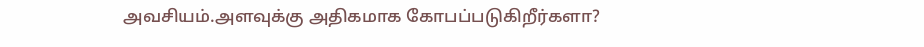அவசியம்.அளவுக்கு அதிகமாக கோபப்படுகிறீர்களா?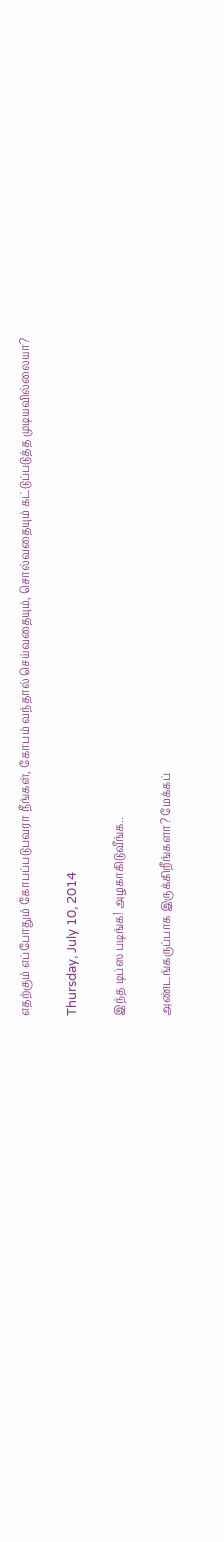எதற்கும் எப்போதும் கோபப்படுபவரா நீங்கள், கோபம் வந்தால் செய்வதையும், சொல்வதையும் கட்டுப்படுத்த முடியவில்லையா?

Thursday, July 10, 2014

இந்த டிப்ஸ படிங்க! அழகாகிடுவீங்க..

அண்டங்கருப்பாக இருக்கிறீங்களா? மேக்கப்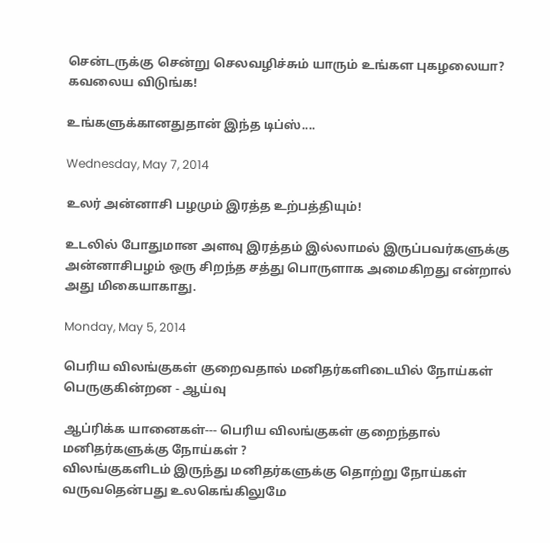சென்டருக்கு சென்று செலவழிச்சும் யாரும் உங்கள புகழலையா? கவலைய விடுங்க!

உங்களுக்கானதுதான் இந்த டிப்ஸ்....

Wednesday, May 7, 2014

உல‌ர் அன்னாசி பழமு‌ம் இர‌த்த உ‌ற்ப‌த்‌தியு‌ம்!

உடலில் போதுமான அளவு இரத்தம் இல்லாமல் இருப்பவர்களுக்கு அன்னாசிபழம் ஒரு சிறந்த சத்து பொருளாக அமைகிறது என்றால் அது மிகையாகாது.

Monday, May 5, 2014

பெரிய விலங்குகள் குறைவதால் மனிதர்களிடையில் நோய்கள் பெருகுகின்றன - ஆய்வு

ஆப்ரிக்க யானைகள்--- பெரிய விலங்குகள் குறைந்தால் மனிதர்களுக்கு நோய்கள் ?
விலங்குகளிடம் இருந்து மனிதர்களுக்கு தொற்று நோய்கள் வருவதென்பது உலகெங்கிலுமே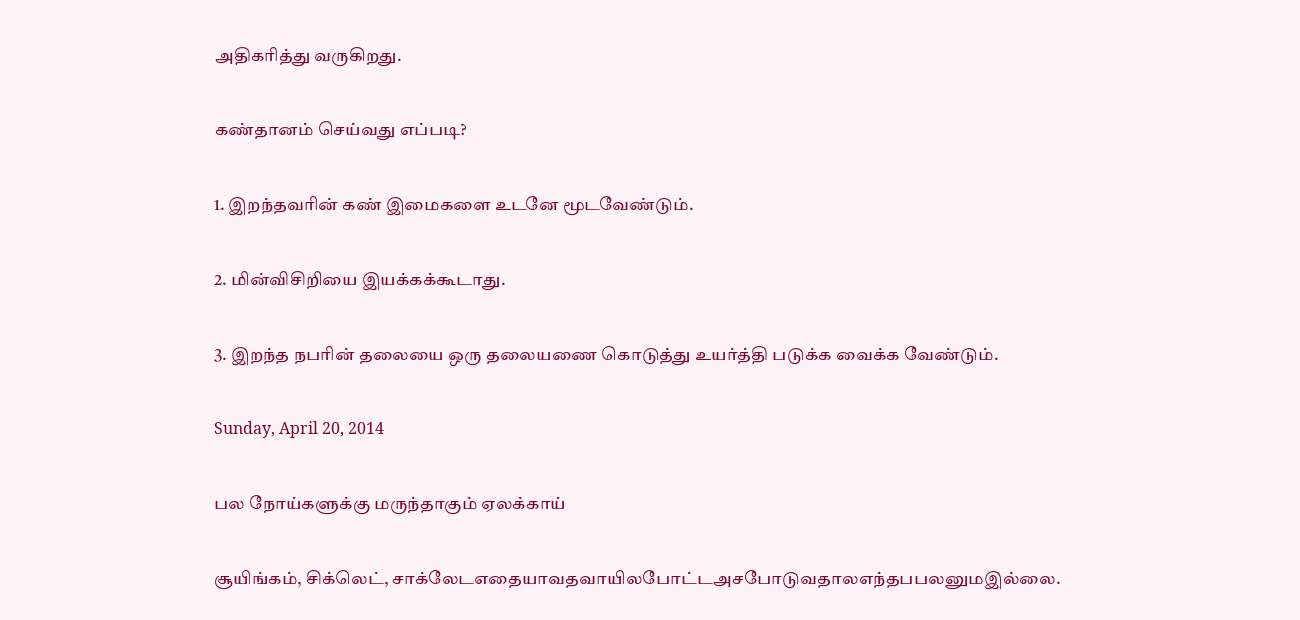அதிகரித்து வருகிறது.

கண்தானம் செய்வது எப்படி?

1. இறந்தவரின் கண் இமைகளை உடனே மூடவேண்டும்.

2. மின்விசிறியை இயக்கக்கூடாது.

3. இறந்த நபரின் தலையை ஒரு தலையணை கொடுத்து உயர்த்தி படுக்க வைக்க வேண்டும்.

Sunday, April 20, 2014

பல நோ‌ய்களு‌க்கு மரு‌ந்தாகு‌ம் ஏல‌க்கா‌ய்

சூ‌யி‌ங்க‌ம், சி‌க்லெ‌ட், சா‌க்லே‌டஎதையாவதவா‌யி‌லபோ‌ட்டஅசபோடுவதா‌லஎ‌ந்த‌பபலனு‌மஇ‌ல்லை.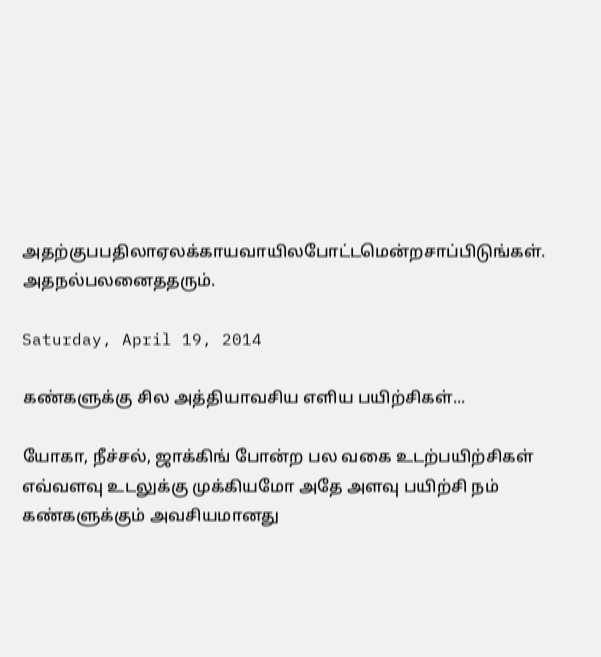அத‌ற்கு‌‌பப‌திலாஏல‌க்காயவா‌யி‌லபோ‌ட்டமெ‌ன்றசா‌ப்‌பிடு‌ங்க‌ள். அதந‌ல்பலனை‌ததரு‌ம்.

Saturday, April 19, 2014

கண்களுக்கு சில அத்தியாவசிய எளிய பயிற்சிகள்...

யோகா, நீச்சல், ஜாக்கிங் போன்ற பல வகை உடற்பயிற்சிகள் எவ்வளவு உடலுக்கு முக்கியமோ அதே அளவு பயிற்சி நம் கண்களுக்கும் அவசியமானது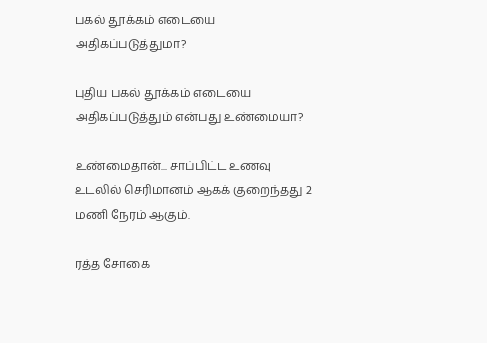பகல் தூக்கம் எடையை அதிகப்படுத்துமா?

புதிய பகல் தூக்கம் எடையை அதிகப்படுத்தும் என்பது உண்மையா?

உண்மைதான்... சாப்பிட்ட உணவு உடலில் செரிமானம் ஆகக் குறைந்தது 2 மணி நேரம் ஆகும்.

ரத்த சோகை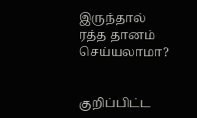இருந்தால் ரத்த தானம் செய்யலாமா?


குறிப்பிட்ட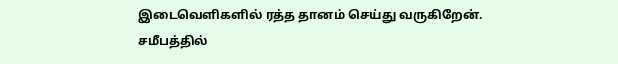இடைவெளிகளில் ரத்த தானம் செய்து வருகிறேன். சமீபத்தில்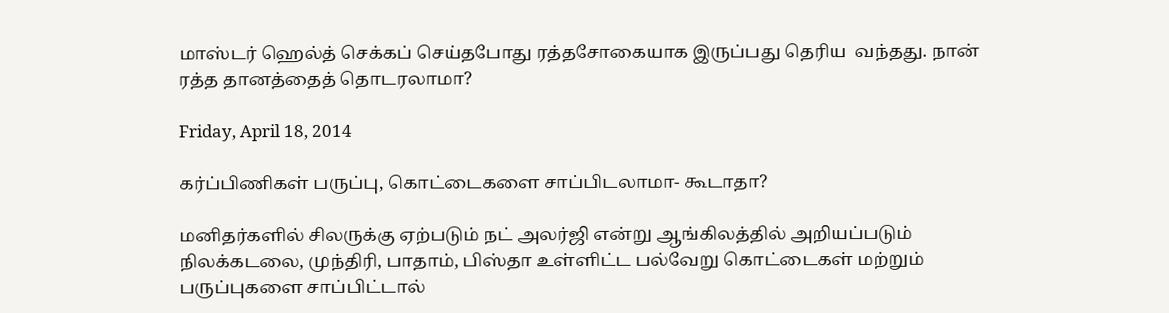மாஸ்டர் ஹெல்த் செக்கப் செய்தபோது ரத்தசோகையாக இருப்பது தெரிய  வந்தது. நான் ரத்த தானத்தைத் தொடரலாமா?

Friday, April 18, 2014

கர்ப்பிணிகள் பருப்பு, கொட்டைகளை சாப்பிடலாமா- கூடாதா?

மனிதர்களில் சிலருக்கு ஏற்படும் நட் அலர்ஜி என்று ஆங்கிலத்தில் அறியப்படும் நிலக்கடலை, முந்திரி, பாதாம், பிஸ்தா உள்ளிட்ட பல்வேறு கொட்டைகள் மற்றும் பருப்புகளை சாப்பிட்டால்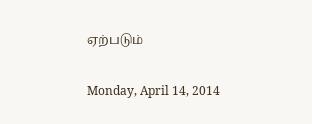ஏற்படும்

Monday, April 14, 2014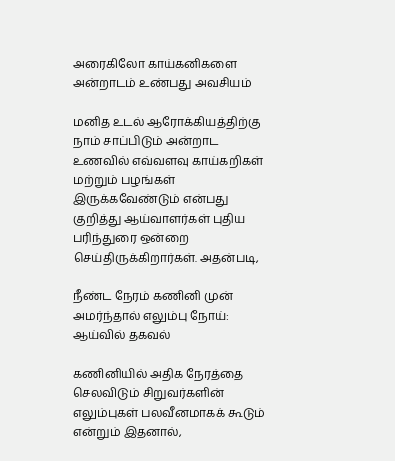அரைகிலோ காய்கனிகளை அன்றாடம் உண்பது அவசியம்

மனித உடல் ஆரோக்கியத்திற்கு நாம் சாப்பிடும் அன்றாட உணவில் எவ்வளவு காய்கறிகள் மற்றும் பழங்கள் இருக்கவேண்டும் என்பது குறித்து ஆய்வாளர்கள் புதிய பரிந்துரை ஒன்றை செய்திருக்கிறார்கள். அதன்படி,

நீண்ட நேரம் கணினி முன் அமர்ந்தால் எலும்பு நோய்: ஆய்வில் தகவல்

கணினியில் அதிக நேரத்தை செலவிடும் சிறுவர்களின் எலும்புகள் பலவீனமாகக் கூடும் என்றும் இதனால்,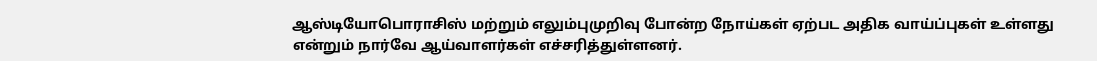ஆஸ்டியோபொராசிஸ் மற்றும் எலும்புமுறிவு போன்ற நோய்கள் ஏற்பட அதிக வாய்ப்புகள் உள்ளது என்றும் நார்வே ஆய்வாளர்கள் எச்சரித்துள்ளனர்.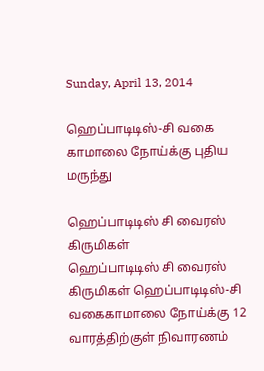Sunday, April 13, 2014

ஹெப்பாடிடிஸ்-சி வகை காமாலை நோய்க்கு புதிய மருந்து

ஹெப்பாடிடிஸ் சி வைரஸ் கிருமிகள்
ஹெப்பாடிடிஸ் சி வைரஸ் கிருமிகள் ஹெப்பாடிடிஸ்-சி வகைகாமாலை நோய்க்கு 12 வாரத்திற்குள் நிவாரணம்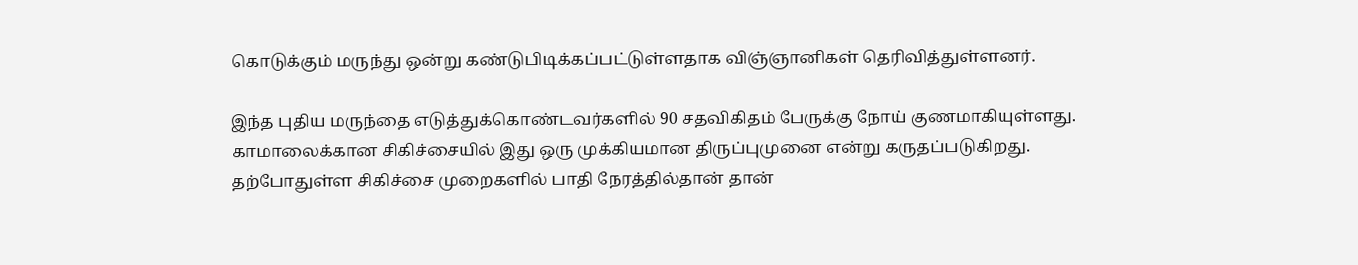கொடுக்கும் மருந்து ஒன்று கண்டுபிடிக்கப்பட்டுள்ளதாக விஞ்ஞானிகள் தெரிவித்துள்ளனர்.

இந்த புதிய மருந்தை எடுத்துக்கொண்டவர்களில் 90 சதவிகிதம் பேருக்கு நோய் குணமாகியுள்ளது. காமாலைக்கான சிகிச்சையில் இது ஒரு முக்கியமான திருப்புமுனை என்று கருதப்படுகிறது.
தற்போதுள்ள சிகிச்சை முறைகளில் பாதி நேரத்தில்தான் தான்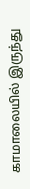காமாலையில் இருந்து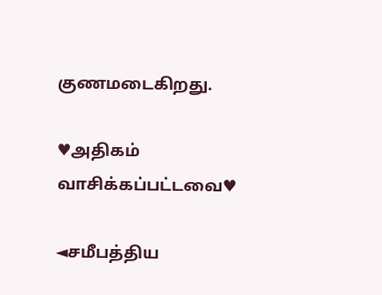குணமடைகிறது.

♥அதிகம் வாசிக்கப்பட்டவை♥

◄சமீபத்திய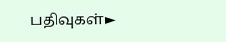பதிவுகள்►